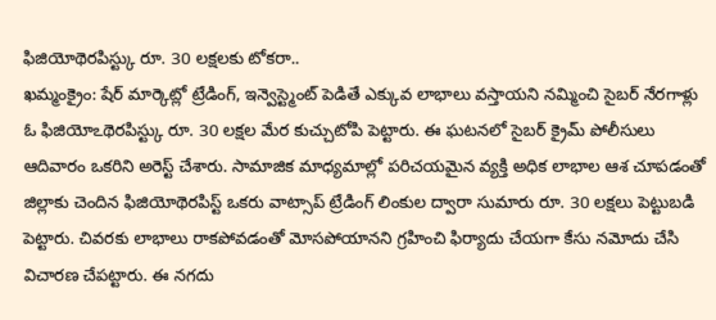ఫిజియోథెరపిస్ట్కు రూ. 30 లక్షలకు టోకరా..
ఖమ్మంక్రైం: షేర్ మార్కెట్లో ట్రేడింగ్, ఇన్వెస్ట్మెంట్ పెడితే ఎక్కువ లాభాలు వస్తాయని నమ్మించి సైబర్ నేరగాళ్లు ఓ ఫిజియోఽథెరపిస్ట్కు రూ. 30 లక్షల మేర కుచ్చుటోపి పెట్టారు. ఈ ఘటనలో సైబర్ క్రైమ్ పోలీసులు ఆదివారం ఒకరిని అరెస్ట్ చేశారు. సామాజిక మాధ్యమాల్లో పరిచయమైన వ్యక్తి అధిక లాభాల ఆశ చూపడంతో జిల్లాకు చెందిన ఫిజియోథెరపిస్ట్ ఒకరు వాట్సాప్ ట్రేడింగ్ లింకుల ద్వారా సుమారు రూ. 30 లక్షలు పెట్టుబడి పెట్టారు. చివరకు లాభాలు రాకపోవడంతో మోసపోయానని గ్రహించి ఫిర్యాదు చేయగా కేసు నమోదు చేసి విచారణ చేపట్టారు. ఈ నగదు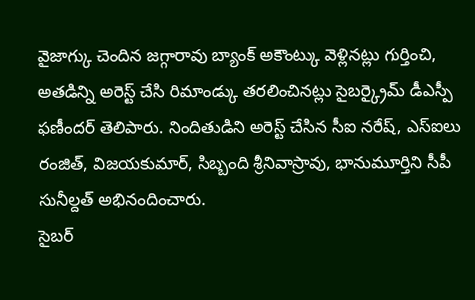వైజాగ్కు చెందిన జగ్గారావు బ్యాంక్ అకౌంట్కు వెళ్లినట్లు గుర్తించి, అతడిన్ని అరెస్ట్ చేసి రిమాండ్కు తరలించినట్లు సైబర్క్రైమ్ డీఎస్పీ ఫణీందర్ తెలిపారు. నిందితుడిని అరెస్ట్ చేసిన సీఐ నరేష్, ఎస్ఐలు రంజిత్, విజయకుమార్, సిబ్బంది శ్రీనివాస్రావు, భానుమూర్తిని సీపీ సునీల్దత్ అభినందించారు.
సైబర్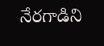నేరగాడిని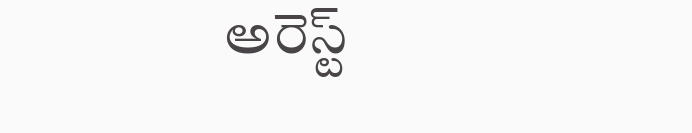అరెస్ట్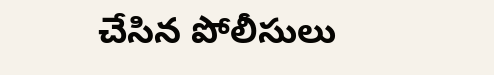చేసిన పోలీసులు